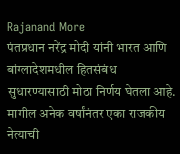Rajanand More
पंतप्रधान नरेंद्र मोदी यांनी भारत आणि बांग्लादेशमधील हितसंबंध सुधारण्यासाठी मोठा निर्णय घेतला आहे. मागील अनेक वर्षांनंतर एका राजकीय नेत्याची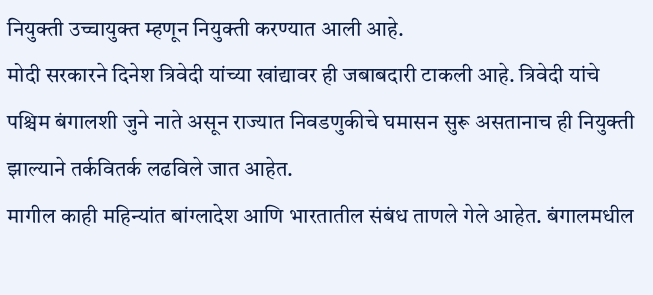नियुक्ती उच्चायुक्त म्हणून नियुक्ती करण्यात आली आहे.
मोदी सरकारने दिनेश त्रिवेदी यांच्या खांद्यावर ही जबाबदारी टाकली आहे. त्रिवेदी यांचे पश्चिम बंगालशी जुने नाते असून राज्यात निवडणुकीचे घमासन सुरू असतानाच ही नियुक्ती झाल्याने तर्कवितर्क लढविले जात आहेत.
मागील काही महिन्यांत बांग्लादेश आणि भारतातील संबंध ताणले गेले आहेत. बंगालमधील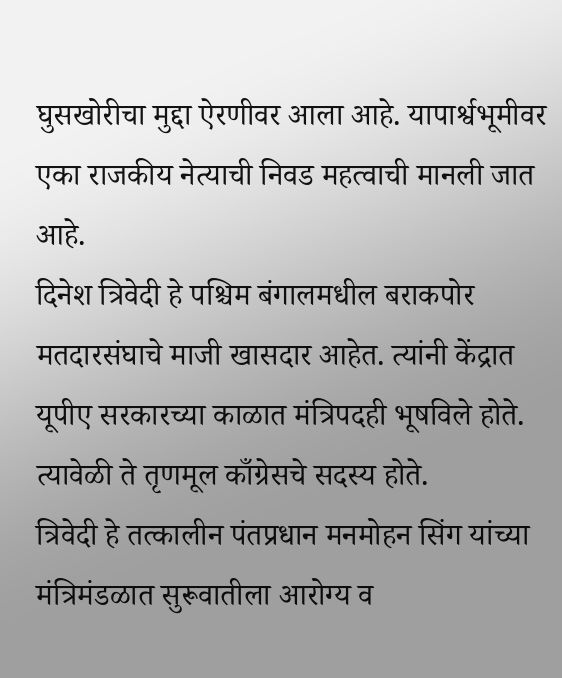घुसखोरीचा मुद्दा ऐरणीवर आला आहे. यापार्श्वभूमीवर एका राजकीय नेत्याची निवड महत्वाची मानली जात आहे.
दिनेश त्रिवेदी हे पश्चिम बंगालमधील बराकपोर मतदारसंघाचे माजी खासदार आहेत. त्यांनी केंद्रात यूपीए सरकारच्या काळात मंत्रिपदही भूषविले होते. त्यावेळी ते तृणमूल काँग्रेसचे सदस्य होते.
त्रिवेदी हे तत्कालीन पंतप्रधान मनमोहन सिंग यांच्या मंत्रिमंडळात सुरूवातीला आरोग्य व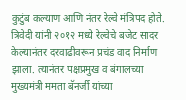कुटुंब कल्याण आणि नंतर रेल्वे मंत्रिपद होते.
त्रिवेदी यांनी २०१२ मध्ये रेल्वेचे बजेट सादर केल्यानंतर दरवाढीवरून प्रचंड वाद निर्माण झाला. त्यानंतर पक्षप्रमुख व बंगालच्या मुख्यमंत्री ममता बॅनर्जी यांच्या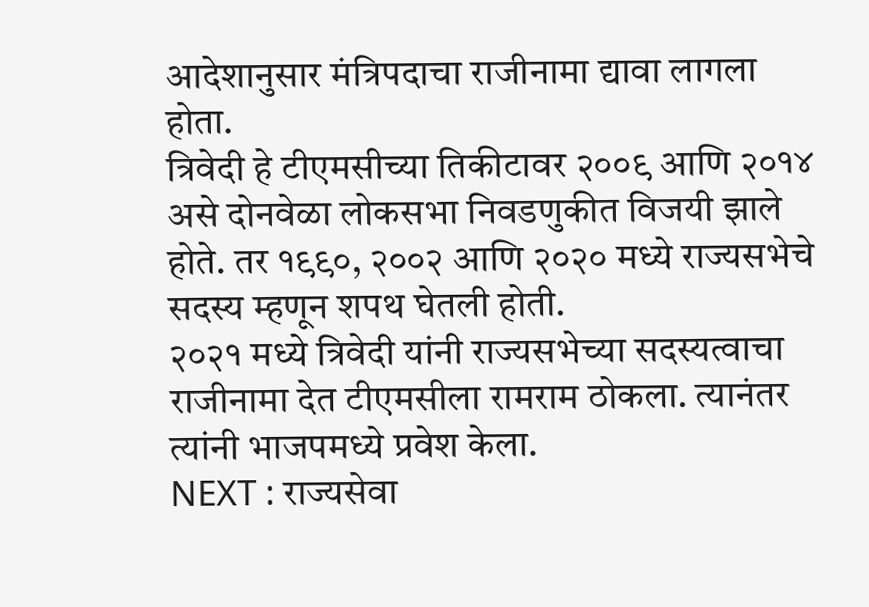आदेशानुसार मंत्रिपदाचा राजीनामा द्यावा लागला होता.
त्रिवेदी हे टीएमसीच्या तिकीटावर २००९ आणि २०१४ असे दोनवेळा लोकसभा निवडणुकीत विजयी झाले होते. तर १९९०, २००२ आणि २०२० मध्ये राज्यसभेचे सदस्य म्हणून शपथ घेतली होती.
२०२१ मध्ये त्रिवेदी यांनी राज्यसभेच्या सदस्यत्वाचा राजीनामा देत टीएमसीला रामराम ठोकला. त्यानंतर त्यांनी भाजपमध्ये प्रवेश केला.
NEXT : राज्यसेवा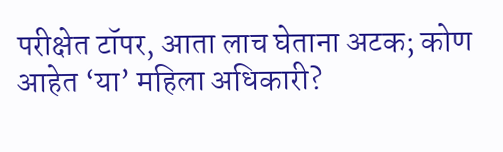परीक्षेत टॉपर, आता लाच घेताना अटक; कोण आहेत ‘या’ महिला अधिकारी?